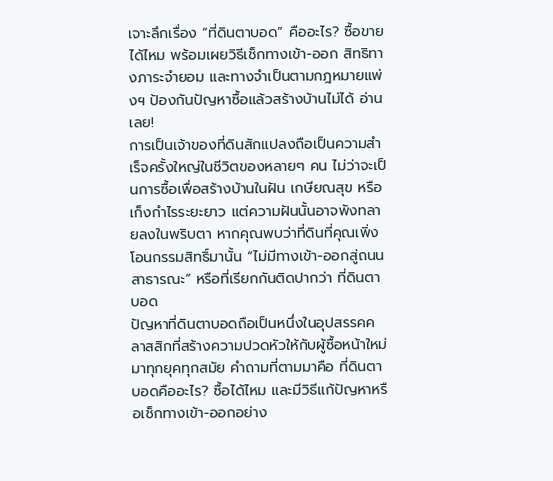เจาะลึกเรื่อง “ที่ดินตาบอด” คืออะไร? ซื้อขายได้ไหม พร้อมเผยวิธีเช็กทางเข้า-ออก สิทธิทางภาระจำยอม และทางจำเป็นตามกฎหมายแพ่งฯ ป้องกันปัญหาซื้อแล้วสร้างบ้านไม่ได้ อ่านเลย!
การเป็นเจ้าของที่ดินสักแปลงถือเป็นความสำเร็จครั้งใหญ่ในชีวิตของหลายๆ คน ไม่ว่าจะเป็นการซื้อเพื่อสร้างบ้านในฝัน เกษียณสุข หรือเก็งกำไรระยะยาว แต่ความฝันนั้นอาจพังทลายลงในพริบตา หากคุณพบว่าที่ดินที่คุณเพิ่งโอนกรรมสิทธิ์มานั้น “ไม่มีทางเข้า-ออกสู่ถนนสาธารณะ” หรือที่เรียกกันติดปากว่า ที่ดินตาบอด
ปัญหาที่ดินตาบอดถือเป็นหนึ่งในอุปสรรคคลาสสิกที่สร้างความปวดหัวให้กับผู้ซื้อหน้าใหม่มาทุกยุคทุกสมัย คำถามที่ตามมาคือ ที่ดินตาบอดคืออะไร? ซื้อได้ไหม และมีวิธีแก้ปัญหาหรือเช็กทางเข้า-ออกอย่าง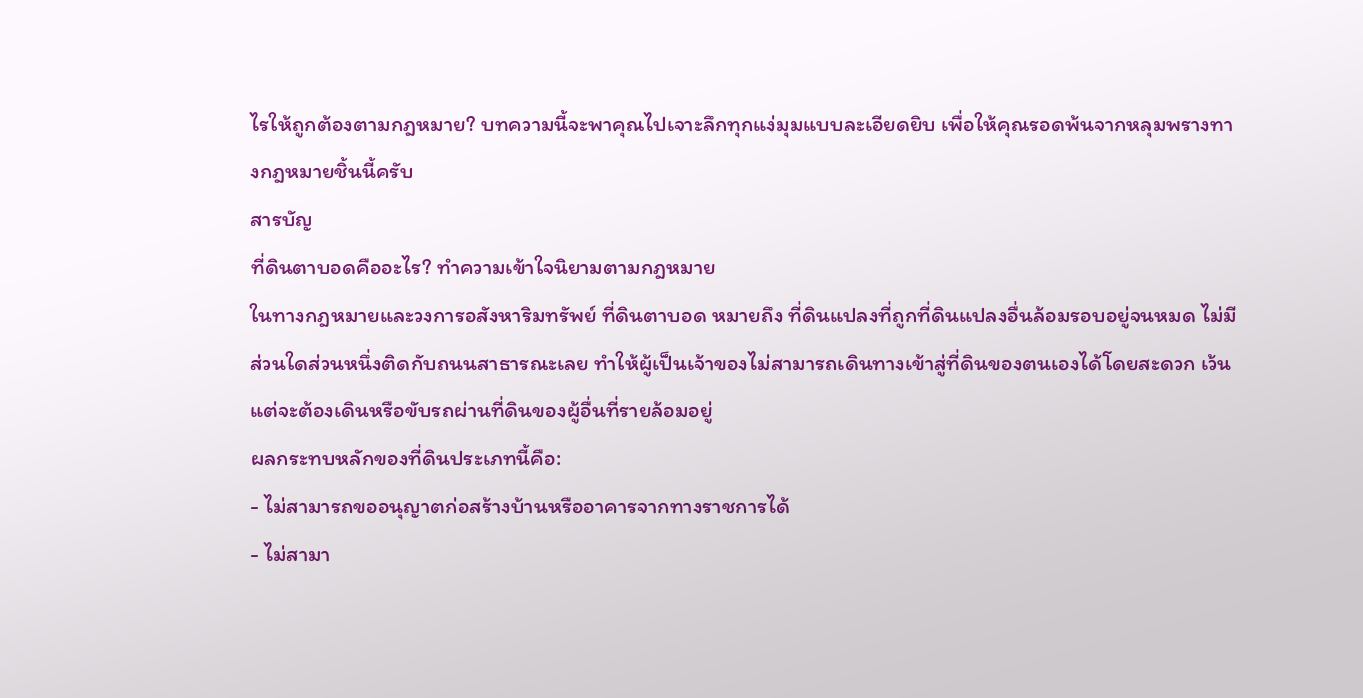ไรให้ถูกต้องตามกฎหมาย? บทความนี้จะพาคุณไปเจาะลึกทุกแง่มุมแบบละเอียดยิบ เพื่อให้คุณรอดพ้นจากหลุมพรางทางกฎหมายชิ้นนี้ครับ
สารบัญ
ที่ดินตาบอดคืออะไร? ทำความเข้าใจนิยามตามกฎหมาย
ในทางกฎหมายและวงการอสังหาริมทรัพย์ ที่ดินตาบอด หมายถึง ที่ดินแปลงที่ถูกที่ดินแปลงอื่นล้อมรอบอยู่จนหมด ไม่มีส่วนใดส่วนหนึ่งติดกับถนนสาธารณะเลย ทำให้ผู้เป็นเจ้าของไม่สามารถเดินทางเข้าสู่ที่ดินของตนเองได้โดยสะดวก เว้นแต่จะต้องเดินหรือขับรถผ่านที่ดินของผู้อื่นที่รายล้อมอยู่
ผลกระทบหลักของที่ดินประเภทนี้คือ:
- ไม่สามารถขออนุญาตก่อสร้างบ้านหรืออาคารจากทางราชการได้
- ไม่สามา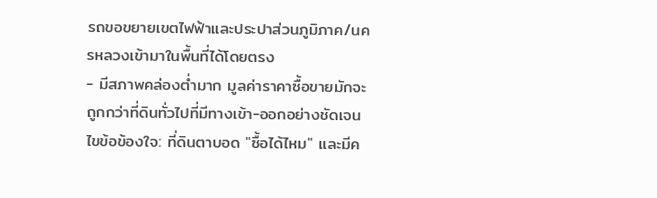รถขอขยายเขตไฟฟ้าและประปาส่วนภูมิภาค/นครหลวงเข้ามาในพื้นที่ได้โดยตรง
- มีสภาพคล่องต่ำมาก มูลค่าราคาซื้อขายมักจะถูกกว่าที่ดินทั่วไปที่มีทางเข้า-ออกอย่างชัดเจน
ไขข้อข้องใจ: ที่ดินตาบอด "ซื้อได้ไหม" และมีค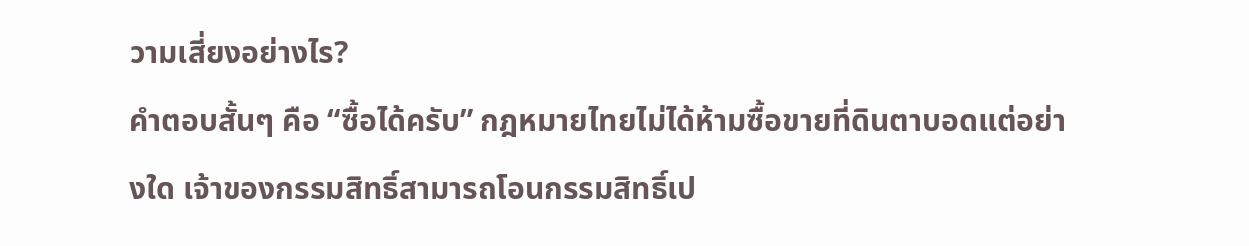วามเสี่ยงอย่างไร?
คำตอบสั้นๆ คือ “ซื้อได้ครับ” กฎหมายไทยไม่ได้ห้ามซื้อขายที่ดินตาบอดแต่อย่างใด เจ้าของกรรมสิทธิ์สามารถโอนกรรมสิทธิ์เป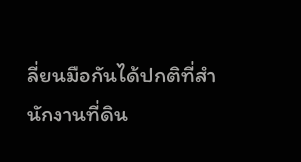ลี่ยนมือกันได้ปกติที่สำนักงานที่ดิน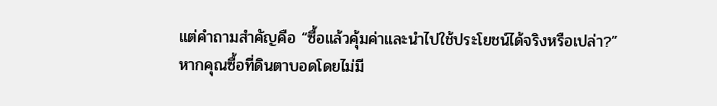แต่คำถามสำคัญคือ “ซื้อแล้วคุ้มค่าและนำไปใช้ประโยชน์ได้จริงหรือเปล่า?”
หากคุณซื้อที่ดินตาบอดโดยไม่มี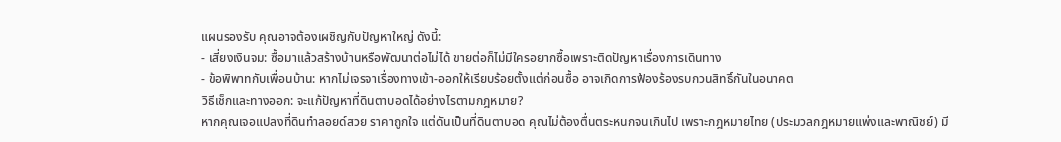แผนรองรับ คุณอาจต้องเผชิญกับปัญหาใหญ่ ดังนี้:
- เสี่ยงเงินจม: ซื้อมาแล้วสร้างบ้านหรือพัฒนาต่อไม่ได้ ขายต่อก็ไม่มีใครอยากซื้อเพราะติดปัญหาเรื่องการเดินทาง
- ข้อพิพาทกับเพื่อนบ้าน: หากไม่เจรจาเรื่องทางเข้า-ออกให้เรียบร้อยตั้งแต่ก่อนซื้อ อาจเกิดการฟ้องร้องรบกวนสิทธิ์กันในอนาคต
วิธีเช็กและทางออก: จะแก้ปัญหาที่ดินตาบอดได้อย่างไรตามกฎหมาย?
หากคุณเจอแปลงที่ดินทำลอยด์สวย ราคาถูกใจ แต่ดันเป็นที่ดินตาบอด คุณไม่ต้องตื่นตระหนกจนเกินไป เพราะกฎหมายไทย (ประมวลกฎหมายแพ่งและพาณิชย์) มี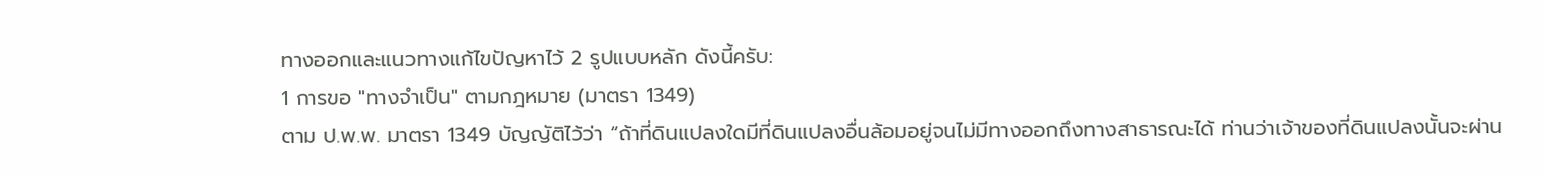ทางออกและแนวทางแก้ไขปัญหาไว้ 2 รูปแบบหลัก ดังนี้ครับ:
1 การขอ "ทางจำเป็น" ตามกฎหมาย (มาตรา 1349)
ตาม ป.พ.พ. มาตรา 1349 บัญญัติไว้ว่า “ถ้าที่ดินแปลงใดมีที่ดินแปลงอื่นล้อมอยู่จนไม่มีทางออกถึงทางสาธารณะได้ ท่านว่าเจ้าของที่ดินแปลงนั้นจะผ่าน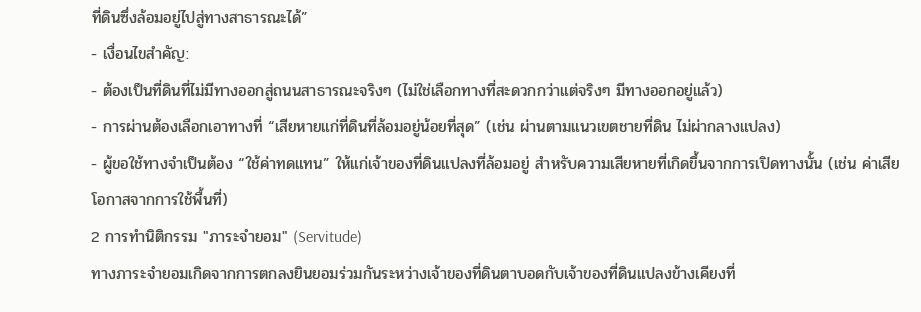ที่ดินซึ่งล้อมอยู่ไปสู่ทางสาธารณะได้”
- เงื่อนไขสำคัญ:
- ต้องเป็นที่ดินที่ไม่มีทางออกสู่ถนนสาธารณะจริงๆ (ไม่ใช่เลือกทางที่สะดวกกว่าแต่จริงๆ มีทางออกอยู่แล้ว)
- การผ่านต้องเลือกเอาทางที่ “เสียหายแก่ที่ดินที่ล้อมอยู่น้อยที่สุด” (เช่น ผ่านตามแนวเขตชายที่ดิน ไม่ผ่ากลางแปลง)
- ผู้ขอใช้ทางจำเป็นต้อง “ใช้ค่าทดแทน” ให้แก่เจ้าของที่ดินแปลงที่ล้อมอยู่ สำหรับความเสียหายที่เกิดขึ้นจากการเปิดทางนั้น (เช่น ค่าเสียโอกาสจากการใช้พื้นที่)
2 การทำนิติกรรม "ภาระจำยอม" (Servitude)
ทางภาระจำยอมเกิดจากการตกลงยินยอมร่วมกันระหว่างเจ้าของที่ดินตาบอดกับเจ้าของที่ดินแปลงข้างเคียงที่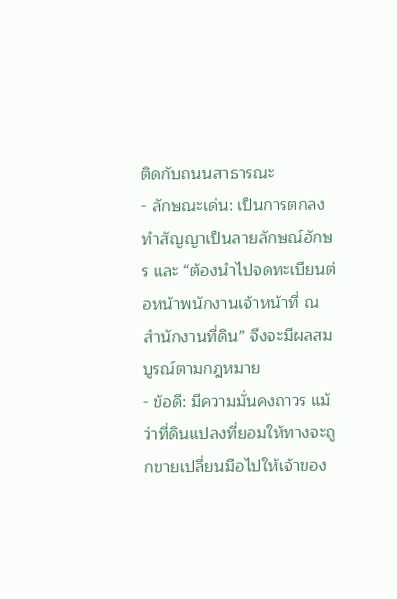ติดกับถนนสาธารณะ
- ลักษณะเด่น: เป็นการตกลงทำสัญญาเป็นลายลักษณ์อักษร และ “ต้องนำไปจดทะเบียนต่อหน้าพนักงานเจ้าหน้าที่ ณ สำนักงานที่ดิน” จึงจะมีผลสมบูรณ์ตามกฎหมาย
- ข้อดี: มีความมั่นคงถาวร แม้ว่าที่ดินแปลงที่ยอมให้ทางจะถูกขายเปลี่ยนมือไปให้เจ้าของ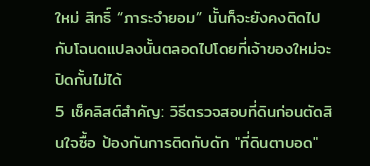ใหม่ สิทธิ์ “ภาระจำยอม” นั้นก็จะยังคงติดไปกับโฉนดแปลงนั้นตลอดไปโดยที่เจ้าของใหม่จะปิดกั้นไม่ได้
5 เช็คลิสต์สำคัญ: วิธีตรวจสอบที่ดินก่อนตัดสินใจซื้อ ป้องกันการติดกับดัก "ที่ดินตาบอด"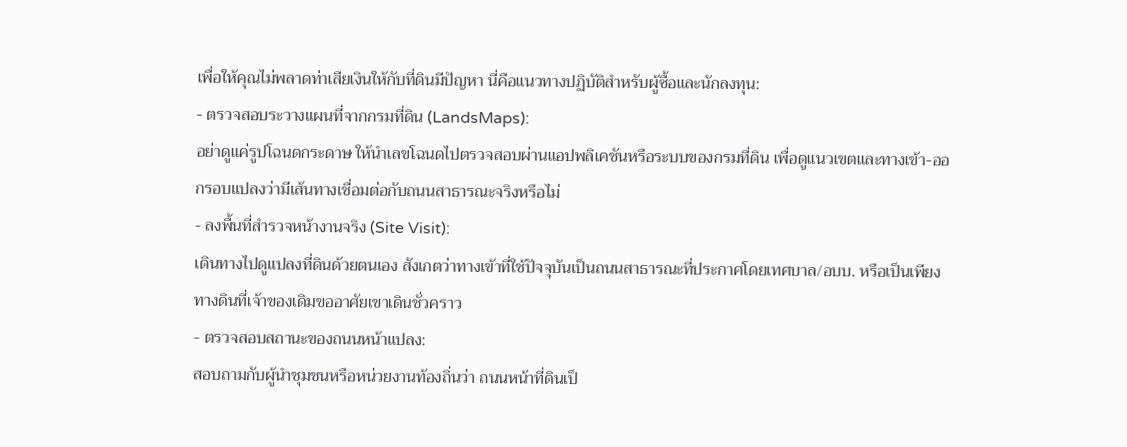เพื่อให้คุณไม่พลาดท่าเสียเงินให้กับที่ดินมีปัญหา นี่คือแนวทางปฏิบัติสำหรับผู้ซื้อและนักลงทุน:
- ตรวจสอบระวางแผนที่จากกรมที่ดิน (LandsMaps):
อย่าดูแค่รูปโฉนดกระดาษ ให้นำเลขโฉนดไปตรวจสอบผ่านแอปพลิเคชันหรือระบบของกรมที่ดิน เพื่อดูแนวเขตและทางเข้า-ออกรอบแปลงว่ามีเส้นทางเชื่อมต่อกับถนนสาธารณะจริงหรือไม่
- ลงพื้นที่สำรวจหน้างานจริง (Site Visit):
เดินทางไปดูแปลงที่ดินด้วยตนเอง สังเกตว่าทางเข้าที่ใช้ปัจจุบันเป็นถนนสาธารณะที่ประกาศโดยเทศบาล/อบบ. หรือเป็นเพียงทางดินที่เจ้าของเดิมขออาศัยเขาเดินชั่วคราว
- ตรวจสอบสถานะของถนนหน้าแปลง:
สอบถามกับผู้นำชุมชนหรือหน่วยงานท้องถิ่นว่า ถนนหน้าที่ดินเป็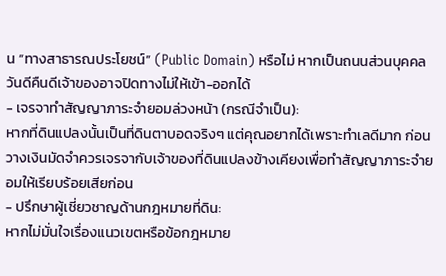น “ทางสาธารณประโยชน์” (Public Domain) หรือไม่ หากเป็นถนนส่วนบุคคล วันดีคืนดีเจ้าของอาจปิดทางไม่ให้เข้า-ออกได้
- เจรจาทำสัญญาภาระจำยอมล่วงหน้า (กรณีจำเป็น):
หากที่ดินแปลงนั้นเป็นที่ดินตาบอดจริงๆ แต่คุณอยากได้เพราะทำเลดีมาก ก่อนวางเงินมัดจำควรเจรจากับเจ้าของที่ดินแปลงข้างเคียงเพื่อทำสัญญาภาระจำยอมให้เรียบร้อยเสียก่อน
- ปรึกษาผู้เชี่ยวชาญด้านกฎหมายที่ดิน:
หากไม่มั่นใจเรื่องแนวเขตหรือข้อกฎหมาย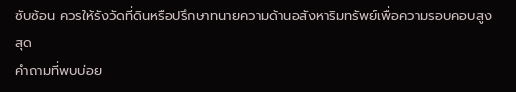ซับซ้อน ควรให้รังวัดที่ดินหรือปรึกษาทนายความด้านอสังหาริมทรัพย์เพื่อความรอบคอบสูงสุด
คำถามที่พบบ่อย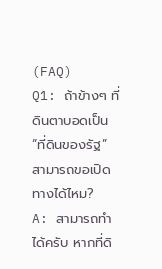(FAQ)
Q1: ถ้าข้างๆ ที่ดินตาบอดเป็น “ที่ดินของรัฐ” สามารถขอเปิดทางได้ไหม?
A: สามารถทำได้ครับ หากที่ดิ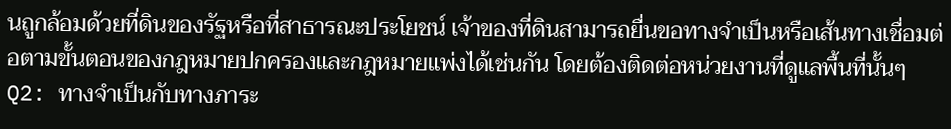นถูกล้อมด้วยที่ดินของรัฐหรือที่สาธารณะประโยชน์ เจ้าของที่ดินสามารถยื่นขอทางจำเป็นหรือเส้นทางเชื่อมต่อตามขั้นตอนของกฎหมายปกครองและกฎหมายแพ่งได้เช่นกัน โดยต้องติดต่อหน่วยงานที่ดูแลพื้นที่นั้นๆ
Q2: ทางจำเป็นกับทางภาระ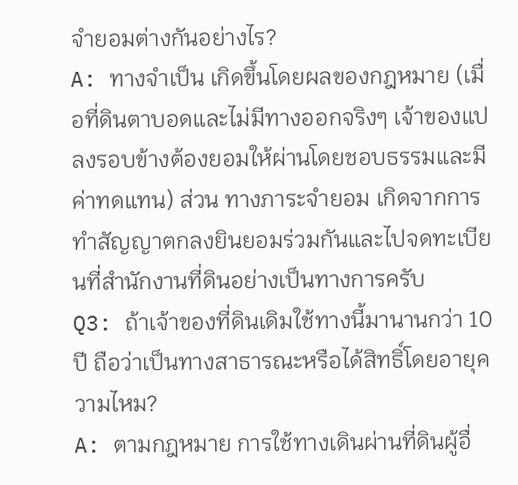จำยอมต่างกันอย่างไร?
A: ทางจำเป็น เกิดขึ้นโดยผลของกฎหมาย (เมื่อที่ดินตาบอดและไม่มีทางออกจริงๆ เจ้าของแปลงรอบข้างต้องยอมให้ผ่านโดยชอบธรรมและมีค่าทดแทน) ส่วน ทางภาระจำยอม เกิดจากการทำสัญญาตกลงยินยอมร่วมกันและไปจดทะเบียนที่สำนักงานที่ดินอย่างเป็นทางการครับ
Q3: ถ้าเจ้าของที่ดินเดิมใช้ทางนี้มานานกว่า 10 ปี ถือว่าเป็นทางสาธารณะหรือได้สิทธิ์โดยอายุความไหม?
A: ตามกฎหมาย การใช้ทางเดินผ่านที่ดินผู้อื่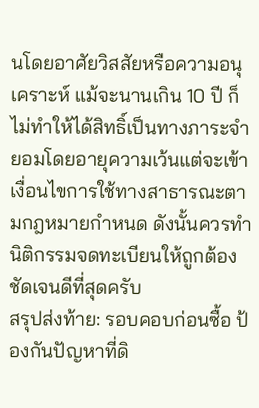นโดยอาศัยวิสสัยหรือความอนุเคราะห์ แม้จะนานเกิน 10 ปี ก็ไม่ทำให้ได้สิทธิ์เป็นทางภาระจำยอมโดยอายุความเว้นแต่จะเข้าเงื่อนไขการใช้ทางสาธารณะตามกฎหมายกำหนด ดังนั้นควรทำนิติกรรมจดทะเบียนให้ถูกต้องชัดเจนดีที่สุดครับ
สรุปส่งท้าย: รอบคอบก่อนซื้อ ป้องกันปัญหาที่ดิ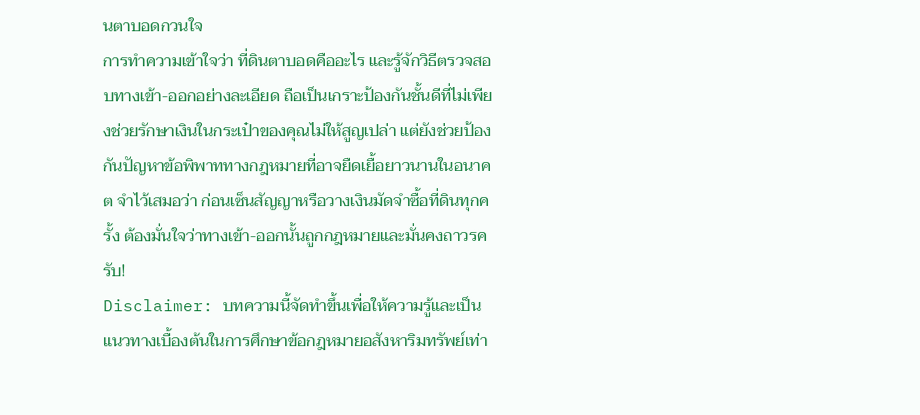นตาบอดกวนใจ
การทำความเข้าใจว่า ที่ดินตาบอดคืออะไร และรู้จักวิธีตรวจสอบทางเข้า-ออกอย่างละเอียด ถือเป็นเกราะป้องกันชั้นดีที่ไม่เพียงช่วยรักษาเงินในกระเป๋าของคุณไม่ให้สูญเปล่า แต่ยังช่วยป้องกันปัญหาข้อพิพาททางกฎหมายที่อาจยืดเยื้อยาวนานในอนาคต จำไว้เสมอว่า ก่อนเซ็นสัญญาหรือวางเงินมัดจำซื้อที่ดินทุกครั้ง ต้องมั่นใจว่าทางเข้า-ออกนั้นถูกกฎหมายและมั่นคงถาวรครับ!
Disclaimer: บทความนี้จัดทำขึ้นเพื่อให้ความรู้และเป็นแนวทางเบื้องต้นในการศึกษาข้อกฎหมายอสังหาริมทรัพย์เท่า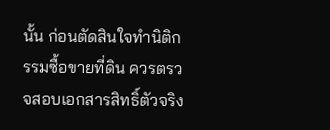นั้น ก่อนตัดสินใจทำนิติกรรมซื้อขายที่ดิน ควรตรวจสอบเอกสารสิทธิ์ตัวจริง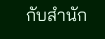กับสำนัก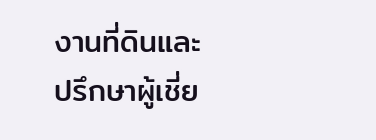งานที่ดินและปรึกษาผู้เชี่ย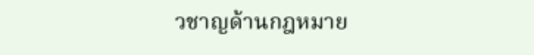วชาญด้านกฎหมาย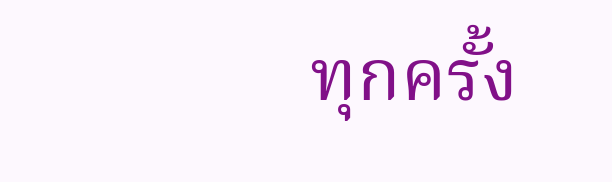ทุกครั้ง